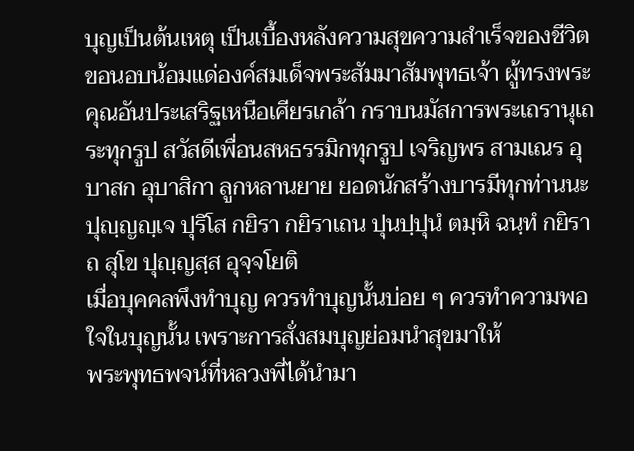บุญเป็นต้นเหตุ เป็นเบื้องหลังความสุขความสำเร็จของชีวิต
ขอนอบน้อมแด่องค์สมเด็จพระสัมมาสัมพุทธเจ้า ผู้ทรงพระคุณอันประเสริฐเหนือเศียรเกล้า กราบนมัสการพระเถรานุเถระทุกรูป สวัสดีเพื่อนสหธรรมิกทุกรูป เจริญพร สามเณร อุบาสก อุบาสิกา ลูกหลานยาย ยอดนักสร้างบารมีทุกท่านนะ
ปุญฺญญฺเจ ปุริโส กยิรา กยิราเถน ปุนปฺปุนํ ตมฺหิ ฉนฺทํ กยิราถ สุโข ปุญฺญสฺส อุจฺจโยติ
เมื่อบุคคลพึงทำบุญ ควรทำบุญนั้นบ่อย ๆ ควรทำความพอใจในบุญนั้น เพราะการสั่งสมบุญย่อมนำสุขมาให้
พระพุทธพจน์ที่หลวงพี่ได้นำมา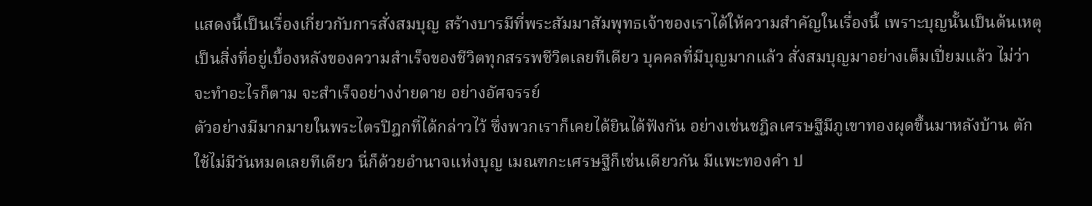แสดงนี้เป็นเรื่องเกี่ยวกับการสั่งสมบุญ สร้างบารมีที่พระสัมมาสัมพุทธเจ้าของเราได้ให้ความสำคัญในเรื่องนี้ เพราะบุญนั้นเป็นต้นเหตุ เป็นสิ่งที่อยู่เบื้องหลังของความสำเร็จของชีวิตทุกสรรพชีวิตเลยทีเดียว บุคคลที่มีบุญมากแล้ว สั่งสมบุญมาอย่างเต็มเปี่ยมแล้ว ไม่ว่าจะทำอะไรก็ตาม จะสำเร็จอย่างง่ายดาย อย่างอัศจรรย์
ตัวอย่างมีมากมายในพระไตรปิฎกที่ได้กล่าวไว้ ซึ่งพวกเราก็เคยได้ยินได้ฟังกัน อย่างเช่นชฎิลเศรษฐีมีภูเขาทองผุดขึ้นมาหลังบ้าน ตักใช้ไม่มีวันหมดเลยทีเดียว นี่ก็ด้วยอำนาจแห่งบุญ เมณฑกะเศรษฐีก็เช่นเดียวกัน มีแพะทองคำ ป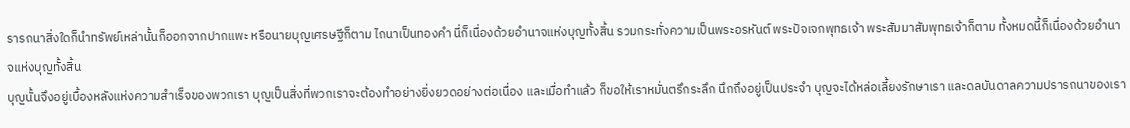รารถนาสิ่งใดก็นำทรัพย์เหล่านั้นก็ออกจากปากแพะ หรือนายบุญเศรษฐีก็ตาม ไถนาเป็นทองคำ นี่ก็เนื่องด้วยอำนาจแห่งบุญทั้งสิ้น รวมกระทั่งความเป็นพระอรหันต์ พระปัจเจกพุทธเจ้า พระสัมมาสัมพุทธเจ้าก็ตาม ทั้งหมดนี้ก็เนื่องด้วยอำนาจแห่งบุญทั้งสิ้น
บุญนั้นจึงอยู่เบื้องหลังแห่งความสำเร็จของพวกเรา บุญเป็นสิ่งที่พวกเราจะต้องทำอย่างยิ่งยวดอย่างต่อเนื่อง และเมื่อทำแล้ว ก็ขอให้เราหมั่นตรึกระลึก นึกถึงอยู่เป็นประจำ บุญจะได้หล่อเลี้ยงรักษาเรา และดลบันดาลความปรารถนาของเรา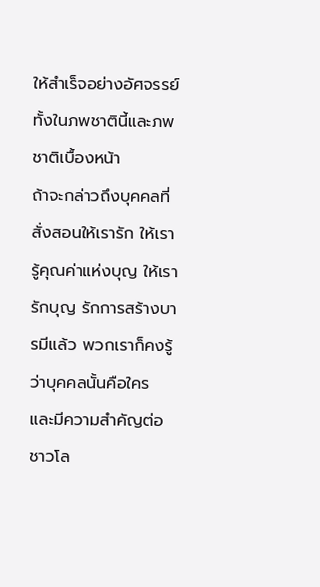ให้สำเร็จอย่างอัศจรรย์ทั้งในภพชาตินี้และภพชาติเบื้องหน้า
ถ้าจะกล่าวถึงบุคคลที่สั่งสอนให้เรารัก ให้เรารู้คุณค่าแห่งบุญ ให้เรารักบุญ รักการสร้างบารมีแล้ว พวกเราก็คงรู้ว่าบุคคลนั้นคือใคร และมีความสำคัญต่อชาวโล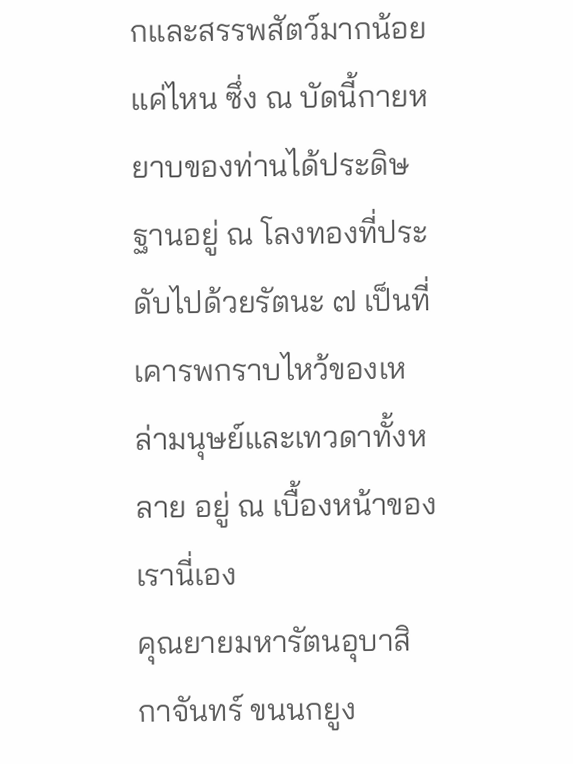กและสรรพสัตว์มากน้อยแค่ไหน ซึ่ง ณ บัดนี้กายหยาบของท่านได้ประดิษฐานอยู่ ณ โลงทองที่ประดับไปด้วยรัตนะ ๗ เป็นที่เคารพกราบไหว้ของเหล่ามนุษย์และเทวดาทั้งหลาย อยู่ ณ เบื้องหน้าของเรานี่เอง
คุณยายมหารัตนอุบาสิกาจันทร์ ขนนกยูง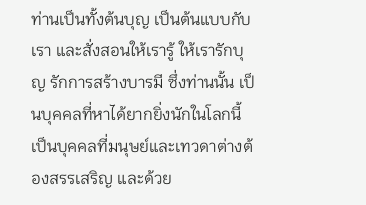ท่านเป็นทั้งต้นบุญ เป็นต้นแบบกับเรา และสั่งสอนให้เรารู้ ให้เรารักบุญ รักการสร้างบารมี ซึ่งท่านนั้น เป็นบุคคลที่หาได้ยากยิ่งนักในโลกนี้ เป็นบุคคลที่มนุษย์และเทวดาต่างต้องสรรเสริญ และด้วย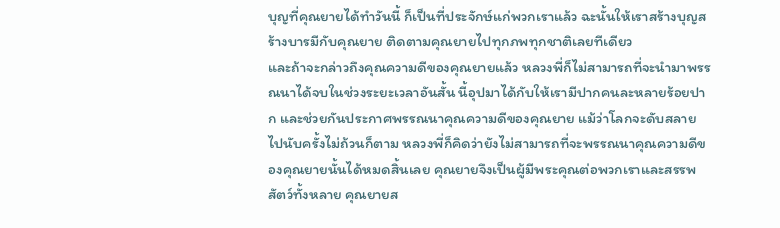บุญที่คุณยายได้ทำวันนี้ ก็เป็นที่ประจักษ์แก่พวกเราแล้ว ฉะนั้นให้เราสร้างบุญสร้างบารมีกับคุณยาย ติดตามคุณยายไปทุกภพทุกชาติเลยทีเดียว
และถ้าจะกล่าวถึงคุณความดีของคุณยายแล้ว หลวงพี่ก็ไม่สามารถที่จะนำมาพรรณนาได้จบในช่วงระยะเวลาอันสั้น นี้อุปมาได้กับให้เรามีปากคนละหลายร้อยปาก และช่วยกันประกาศพรรณนาคุณความดีของคุณยาย แม้ว่าโลกจะดับสลายไปนับครั้งไม่ถ้วนก็ตาม หลวงพี่ก็คิดว่ายังไม่สามารถที่จะพรรณนาคุณความดีของคุณยายนั้นได้หมดสิ้นเลย คุณยายจึงเป็นผู้มีพระคุณต่อพวกเราและสรรพสัตว์ทั้งหลาย คุณยายส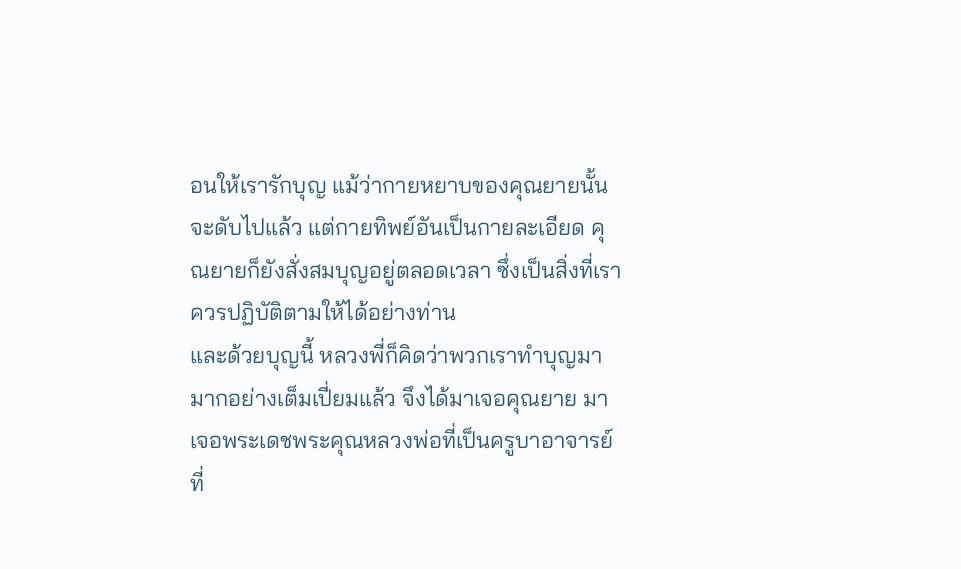อนให้เรารักบุญ แม้ว่ากายหยาบของคุณยายนั้นจะดับไปแล้ว แต่กายทิพย์อันเป็นกายละเอียด คุณยายก็ยังสั่งสมบุญอยู่ตลอดเวลา ซึ่งเป็นสิ่งที่เราควรปฏิบัติตามให้ได้อย่างท่าน
และด้วยบุญนี้ หลวงพี่ก็คิดว่าพวกเราทำบุญมามากอย่างเต็มเปี่ยมแล้ว จึงได้มาเจอคุณยาย มาเจอพระเดชพระคุณหลวงพ่อที่เป็นครูบาอาจารย์ที่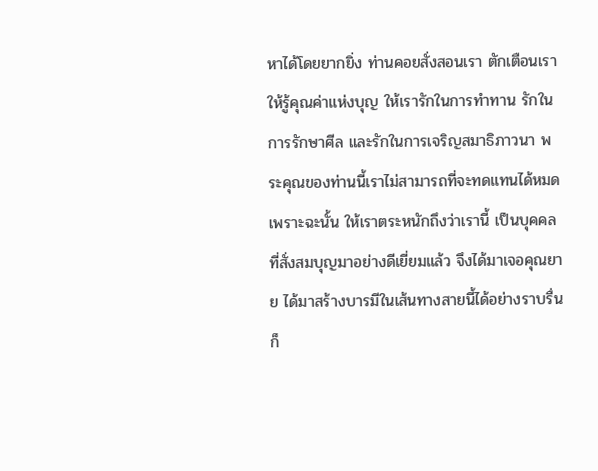หาได้โดยยากยิ่ง ท่านคอยสั่งสอนเรา ตักเตือนเราให้รู้คุณค่าแห่งบุญ ให้เรารักในการทำทาน รักในการรักษาศีล และรักในการเจริญสมาธิภาวนา พระคุณของท่านนี้เราไม่สามารถที่จะทดแทนได้หมด
เพราะฉะนั้น ให้เราตระหนักถึงว่าเรานี้ เป็นบุคคลที่สั่งสมบุญมาอย่างดีเยี่ยมแล้ว จึงได้มาเจอคุณยาย ได้มาสร้างบารมีในเส้นทางสายนี้ได้อย่างราบรื่น ก็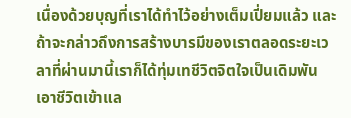เนื่องด้วยบุญที่เราได้ทำไว้อย่างเต็มเปี่ยมแล้ว และถ้าจะกล่าวถึงการสร้างบารมีของเราตลอดระยะเวลาที่ผ่านมานี้เราก็ได้ทุ่มเทชีวิตจิตใจเป็นเดิมพัน เอาชีวิตเข้าแล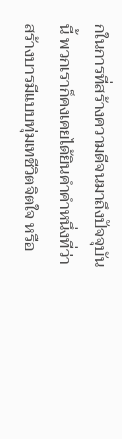กในการที่สร้างความดีจนมาถึงปัจจุบันนี้ พวกเราก็คงเคยได้ยินคำคำหนึ่งที่ว่าสร้างบารมีแบบทุ่มเทชีวิตจิตใจ หรือ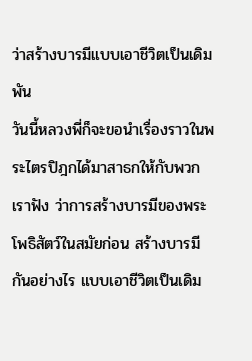ว่าสร้างบารมีแบบเอาชีวิตเป็นเดิมพัน
วันนี้หลวงพี่ก็จะขอนำเรื่องราวในพระไตรปิฎกได้มาสาธกให้กับพวกเราฟัง ว่าการสร้างบารมีของพระโพธิสัตว์ในสมัยก่อน สร้างบารมีกันอย่างไร แบบเอาชีวิตเป็นเดิม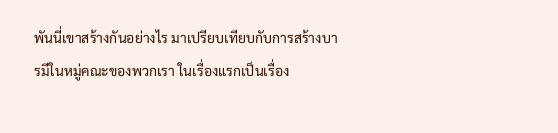พันนี่เขาสร้างกันอย่างไร มาเปรียบเทียบกับการสร้างบารมีในหมู่คณะของพวกเรา ในเรื่องแรกเป็นเรื่อง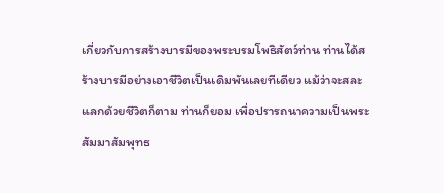เกี่ยวกับการสร้างบารมีของพระบรมโพธิสัตว์ท่าน ท่านได้สร้างบารมีอย่างเอาชีวิตเป็นเดิมพันเลยทีเดียว แม้ว่าจะสละแลกด้วยชีวิตก็ตาม ท่านก็ยอม เพื่อปรารถนาความเป็นพระสัมมาสัมพุทธ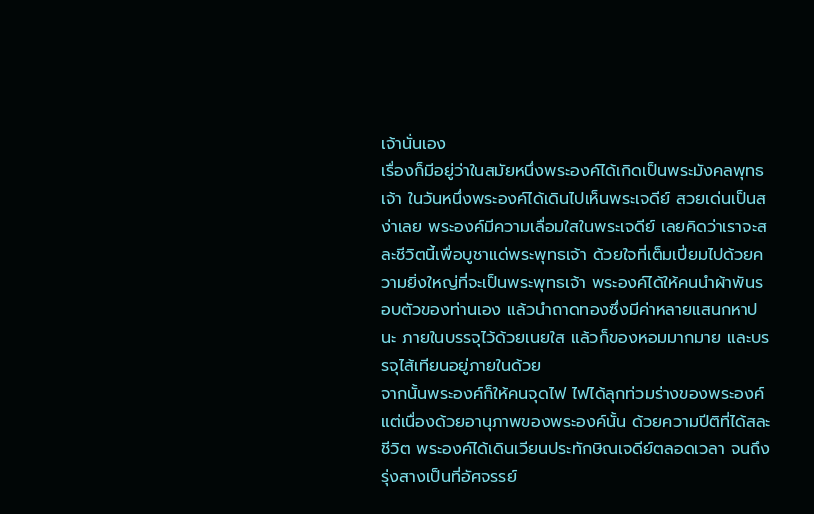เจ้านั่นเอง
เรื่องก็มีอยู่ว่าในสมัยหนึ่งพระองค์ได้เกิดเป็นพระมังคลพุทธเจ้า ในวันหนึ่งพระองค์ได้เดินไปเห็นพระเจดีย์ สวยเด่นเป็นสง่าเลย พระองค์มีความเลื่อมใสในพระเจดีย์ เลยคิดว่าเราจะสละชีวิตนี้เพื่อบูชาแด่พระพุทธเจ้า ด้วยใจที่เต็มเปี่ยมไปด้วยความยิ่งใหญ่ที่จะเป็นพระพุทธเจ้า พระองค์ได้ให้คนนำผ้าพันรอบตัวของท่านเอง แล้วนำถาดทองซึ่งมีค่าหลายแสนกหาปนะ ภายในบรรจุไว้ด้วยเนยใส แล้วก็ของหอมมากมาย และบรรจุไส้เทียนอยู่ภายในด้วย
จากนั้นพระองค์ก็ให้คนจุดไฟ ไฟได้ลุกท่วมร่างของพระองค์ แต่เนื่องด้วยอานุภาพของพระองค์นั้น ด้วยความปีติที่ได้สละชีวิต พระองค์ได้เดินเวียนประทักษิณเจดีย์ตลอดเวลา จนถึงรุ่งสางเป็นที่อัศจรรย์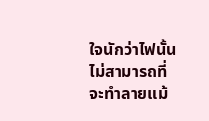ใจนักว่าไฟนั้นไม่สามารถที่จะทำลายแม้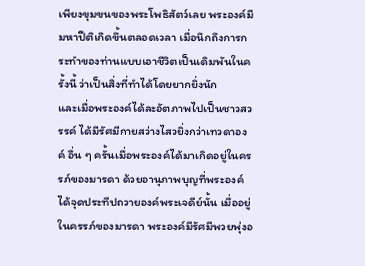เพียงขุมขนของพระโพธิสัตว์เลย พระองค์มีมหาปีติเกิดขึ้นตลอดเวลา เมื่อนึกถึงการกระทำของท่านแบบเอาชีวิตเป็นเดิมพันในครั้งนี้ ว่าเป็นสิ่งที่ทำได้โดยยากยิ่งนัก
และเมื่อพระองค์ได้ละอัตภาพไปเป็นชาวสวรรค์ ได้มีรัศมีกายสว่างไสวยิ่งกว่าเทวดาองค์ อื่น ๆ ครั้นเมื่อพระองค์ได้มาเกิดอยู่ในครรภ์ของมารดา ด้วยอานุภาพบุญที่พระองค์ได้จุดประทีปถวายองค์พระเจดีย์นั้น เมื่ออยู่ในครรภ์ของมารดา พระองค์มีรัศมีพวยพุ่งอ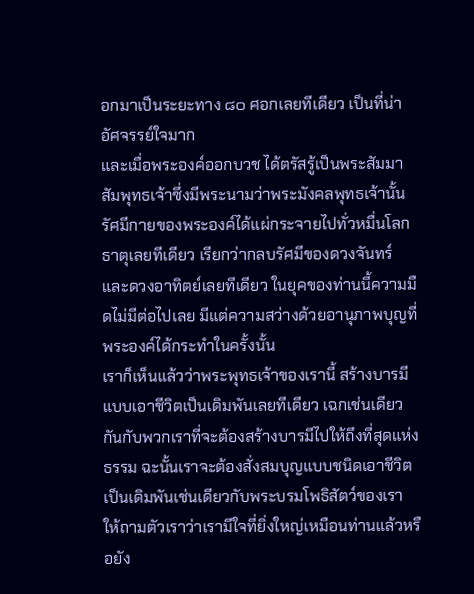อกมาเป็นระยะทาง ๘๐ ศอกเลยทีเดียว เป็นที่น่าอัศจรรย์ใจมาก
และเมื่อพระองค์ออกบวช ได้ตรัสรู้เป็นพระสัมมาสัมพุทธเจ้าซึ่งมีพระนามว่าพระมังคลพุทธเจ้านั้น รัศมีกายของพระองค์ได้แผ่กระจายไปทั่วหมื่นโลกธาตุเลยทีเดียว เรียกว่ากลบรัศมีของดวงจันทร์ และดวงอาทิตย์เลยทีเดียว ในยุคของท่านนี้ความมืดไม่มีต่อไปเลย มีแต่ความสว่างด้วยอานุภาพบุญที่พระองค์ได้กระทำในครั้งนั้น
เราก็เห็นแล้วว่าพระพุทธเจ้าของเรานี้ สร้างบารมีแบบเอาชีวิตเป็นเดิมพันเลยทีเดียว เฉกเช่นเดียวกันกับพวกเราที่จะต้องสร้างบารมีไปให้ถึงที่สุดแห่งธรรม ฉะนั้นเราจะต้องสั่งสมบุญแบบชนิดเอาชีวิตเป็นเดิมพันเช่นเดียวกับพระบรมโพธิสัตว์ของเรา ให้ถามตัวเราว่าเรามีใจที่ยิ่งใหญ่เหมือนท่านแล้วหรือยัง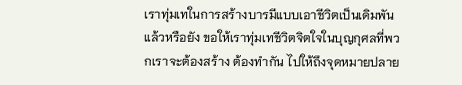เราทุ่มเทในการสร้างบารมีแบบเอาชีวิตเป็นเดิมพันแล้วหรือยัง ขอให้เราทุ่มเทชีวิตจิตใจในบุญกุศลที่พวกเราจะต้องสร้าง ต้องทำกัน ไปให้ถึงจุดหมายปลาย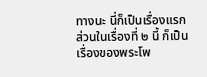ทางนะ นี่ก็เป็นเรื่องแรก
ส่วนในเรื่องที่ ๒ นี้ ก็เป็นเรื่องของพระโพ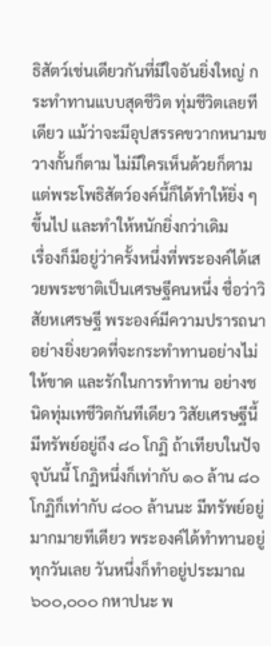ธิสัตว์เช่นเดียวกันที่มีใจอันยิ่งใหญ่ กระทำทานแบบสุดชีวิต ทุ่มชีวิตเลยทีเดียว แม้ว่าจะมีอุปสรรคขวากหนามขวางกั้นก็ตาม ไม่มีใครเห็นด้วยก็ตาม แต่พระโพธิสัตว์องค์นี้ก็ได้ทำให้ยิ่ง ๆ ขึ้นไป และทำให้หนักยิ่งกว่าเดิม
เรื่องก็มีอยู่ว่าครั้งหนึ่งที่พระองค์ได้เสวยพระชาติเป็นเศรษฐีคนหนึ่ง ชื่อว่าวิสัยหเศรษฐี พระองค์มีความปรารถนาอย่างยิ่งยวดที่จะกระทำทานอย่างไม่ให้ขาด และรักในการทำทาน อย่างชนิดทุ่มเทชีวิตกันทีเดียว วิสัยเศรษฐีนี้มีทรัพย์อยู่ถึง ๘๐ โกฏิ ถ้าเทียบในปัจจุบันนี้ โกฏิหนึ่งก็เท่ากับ ๑๐ ล้าน ๘๐ โกฏิก็เท่ากับ ๘๐๐ ล้านนะ มีทรัพย์อยู่มากมายทีเดียว พระองค์ได้ทำทานอยู่ทุกวันเลย วันหนึ่งก็ทำอยู่ประมาณ ๖๐๐,๐๐๐ กหาปนะ พ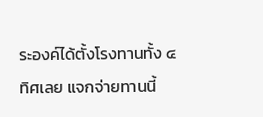ระองค์ได้ตั้งโรงทานทั้ง ๔ ทิศเลย แจกจ่ายทานนี้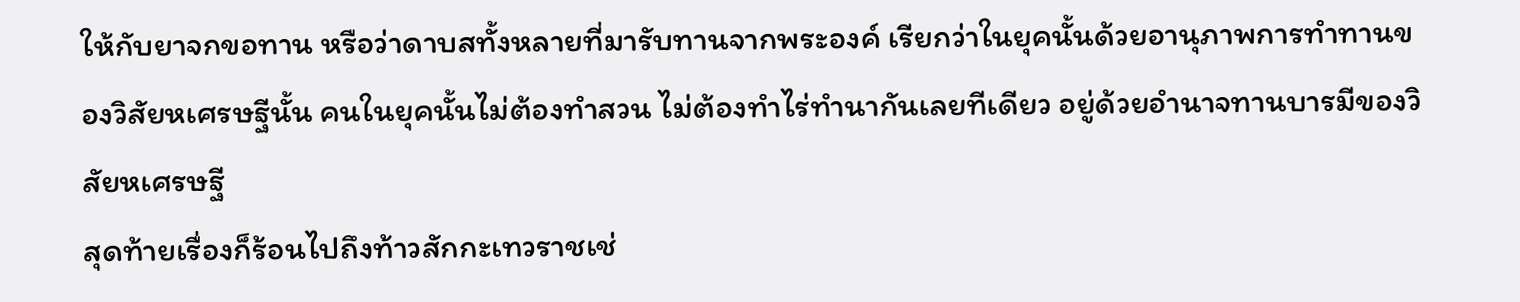ให้กับยาจกขอทาน หรือว่าดาบสทั้งหลายที่มารับทานจากพระองค์ เรียกว่าในยุคนั้นด้วยอานุภาพการทำทานของวิสัยหเศรษฐีนั้น คนในยุคนั้นไม่ต้องทำสวน ไม่ต้องทำไร่ทำนากันเลยทีเดียว อยู่ด้วยอำนาจทานบารมีของวิสัยหเศรษฐี
สุดท้ายเรื่องก็ร้อนไปถึงท้าวสักกะเทวราชเช่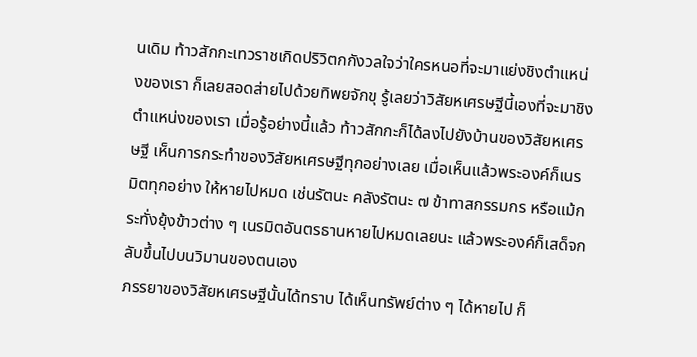นเดิม ท้าวสักกะเทวราชเกิดปริวิตกกังวลใจว่าใครหนอที่จะมาแย่งชิงตำแหน่งของเรา ก็เลยสอดส่ายไปด้วยทิพยจักขุ รู้เลยว่าวิสัยหเศรษฐีนี้เองที่จะมาชิงตำแหน่งของเรา เมื่อรู้อย่างนี้แล้ว ท้าวสักกะก็ได้ลงไปยังบ้านของวิสัยหเศรษฐี เห็นการกระทำของวิสัยหเศรษฐีทุกอย่างเลย เมื่อเห็นแล้วพระองค์ก็เนรมิตทุกอย่าง ให้หายไปหมด เช่นรัตนะ คลังรัตนะ ๗ ข้าทาสกรรมกร หรือแม้กระทั่งยุ้งข้าวต่าง ๆ เนรมิตอันตรธานหายไปหมดเลยนะ แล้วพระองค์ก็เสด็จกลับขึ้นไปบนวิมานของตนเอง
ภรรยาของวิสัยหเศรษฐีนั้นได้ทราบ ได้เห็นทรัพย์ต่าง ๆ ได้หายไป ก็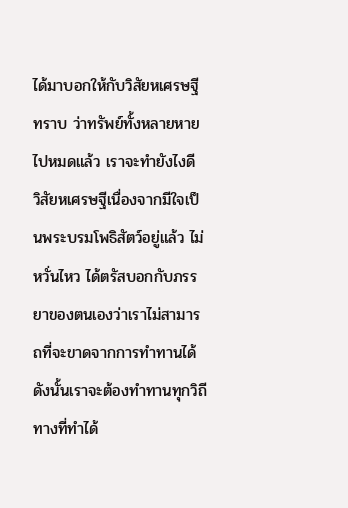ได้มาบอกให้กับวิสัยหเศรษฐีทราบ ว่าทรัพย์ทั้งหลายหายไปหมดแล้ว เราจะทำยังไงดี วิสัยหเศรษฐีเนื่องจากมีใจเป็นพระบรมโพธิสัตว์อยู่แล้ว ไม่หวั่นไหว ได้ตรัสบอกกับภรรยาของตนเองว่าเราไม่สามารถที่จะขาดจากการทำทานได้ ดังนั้นเราจะต้องทำทานทุกวิถีทางที่ทำได้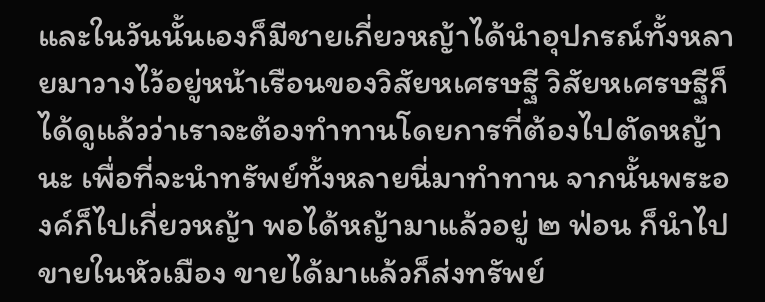และในวันนั้นเองก็มีชายเกี่ยวหญ้าได้นำอุปกรณ์ทั้งหลายมาวางไว้อยู่หน้าเรือนของวิสัยหเศรษฐี วิสัยหเศรษฐีก็ได้ดูแล้วว่าเราจะต้องทำทานโดยการที่ต้องไปตัดหญ้านะ เพื่อที่จะนำทรัพย์ทั้งหลายนี่มาทำทาน จากนั้นพระองค์ก็ไปเกี่ยวหญ้า พอได้หญ้ามาแล้วอยู่ ๒ ฟ่อน ก็นำไปขายในหัวเมือง ขายได้มาแล้วก็ส่งทรัพย์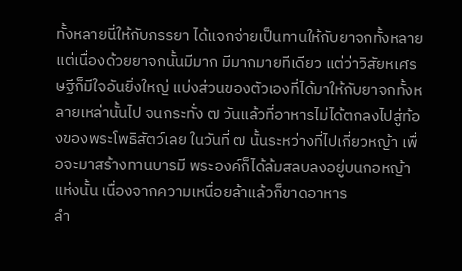ทั้งหลายนี่ให้กับภรรยา ได้แจกจ่ายเป็นทานให้กับยาจกทั้งหลาย
แต่เนื่องด้วยยาจกนั้นมีมาก มีมากมายทีเดียว แต่ว่าวิสัยหเศรษฐีก็มีใจอันยิ่งใหญ่ แบ่งส่วนของตัวเองที่ได้มาให้กับยาจกทั้งหลายเหล่านั้นไป จนกระทั่ง ๗ วันแล้วที่อาหารไม่ได้ตกลงไปสู่ท้องของพระโพธิสัตว์เลย ในวันที่ ๗ นั้นระหว่างที่ไปเกี่ยวหญ้า เพื่อจะมาสร้างทานบารมี พระองค์ก็ได้ล้มสลบลงอยู่บนกอหญ้าแห่งนั้น เนื่องจากความเหนื่อยล้าแล้วก็ขาดอาหาร
ลำ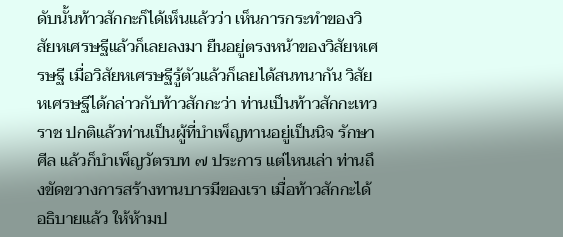ดับนั้นท้าวสักกะก็ได้เห็นแล้วว่า เห็นการกระทำของวิสัยหเศรษฐีแล้วก็เลยลงมา ยืนอยู่ตรงหน้าของวิสัยหเศรษฐี เมื่อวิสัยหเศรษฐีรู้ตัวแล้วก็เลยได้สนทนากัน วิสัยหเศรษฐีได้กล่าวกับท้าวสักกะว่า ท่านเป็นท้าวสักกะเทวราช ปกติแล้วท่านเป็นผู้ที่บำเพ็ญทานอยู่เป็นนิจ รักษาศีล แล้วก็บำเพ็ญวัตรบท ๗ ประการ แต่ไหนเล่า ท่านถึงขัดขวางการสร้างทานบารมีของเรา เมื่อท้าวสักกะได้อธิบายแล้ว ให้ห้ามป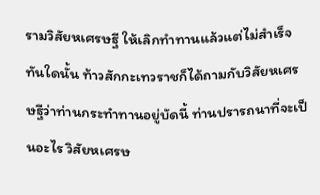รามวิสัยหเศรษฐี ให้เลิกทำทานแล้วแต่ไม่สำเร็จ
ทันใดนั้น ท้าวสักกะเทวราชก็ได้ถามกับวิสัยหเศรษฐีว่าท่านกระทำทานอยู่บัดนี้ ท่านปรารถนาที่จะเป็นอะไร วิสัยหเศรษ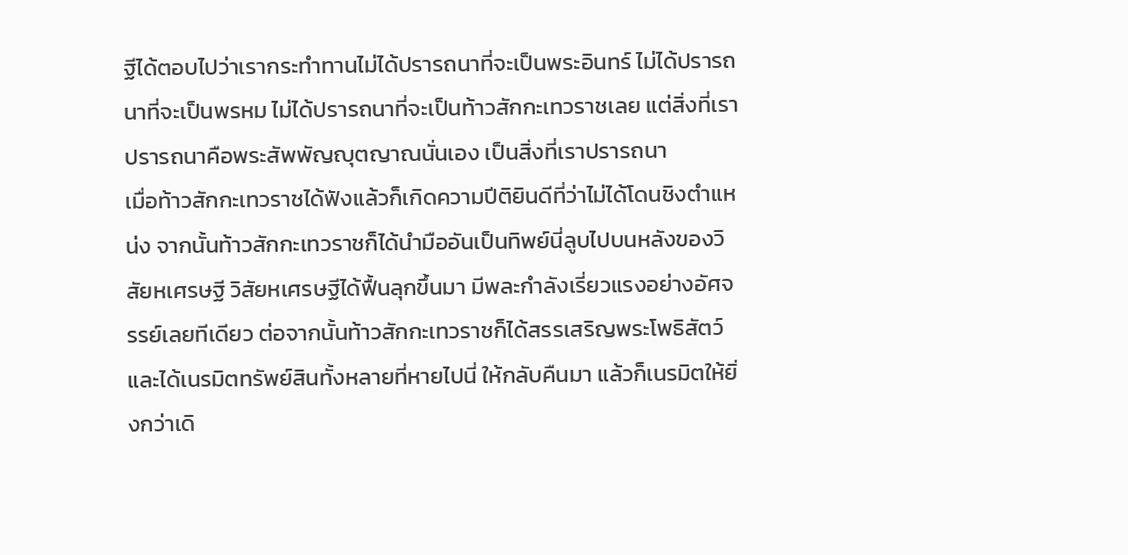ฐีได้ตอบไปว่าเรากระทำทานไม่ได้ปรารถนาที่จะเป็นพระอินทร์ ไม่ได้ปรารถนาที่จะเป็นพรหม ไม่ได้ปรารถนาที่จะเป็นท้าวสักกะเทวราชเลย แต่สิ่งที่เราปรารถนาคือพระสัพพัญญุตญาณนั่นเอง เป็นสิ่งที่เราปรารถนา
เมื่อท้าวสักกะเทวราชได้ฟังแล้วก็เกิดความปีติยินดีที่ว่าไม่ได้โดนชิงตำแหน่ง จากนั้นท้าวสักกะเทวราชก็ได้นำมืออันเป็นทิพย์นี่ลูบไปบนหลังของวิสัยหเศรษฐี วิสัยหเศรษฐีได้ฟื้นลุกขึ้นมา มีพละกำลังเรี่ยวแรงอย่างอัศจรรย์เลยทีเดียว ต่อจากนั้นท้าวสักกะเทวราชก็ได้สรรเสริญพระโพธิสัตว์ และได้เนรมิตทรัพย์สินทั้งหลายที่หายไปนี่ ให้กลับคืนมา แล้วก็เนรมิตให้ยิ่งกว่าเดิ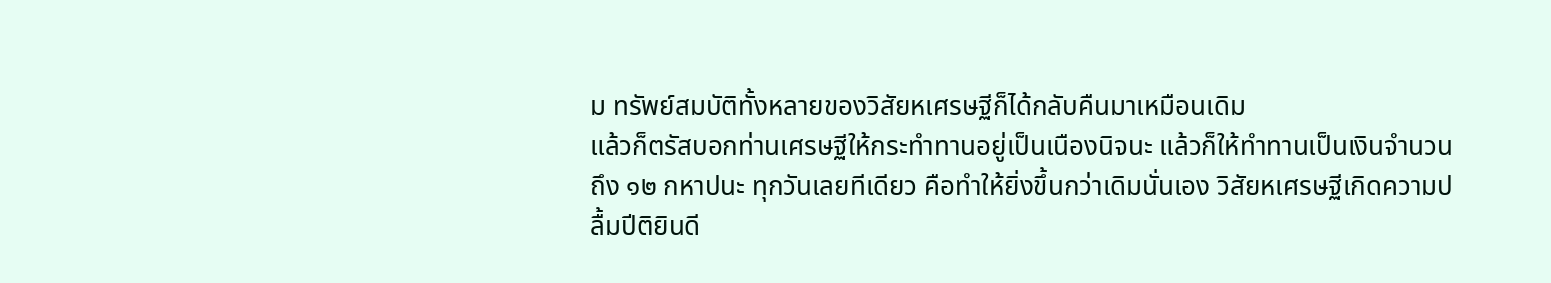ม ทรัพย์สมบัติทั้งหลายของวิสัยหเศรษฐีก็ได้กลับคืนมาเหมือนเดิม
แล้วก็ตรัสบอกท่านเศรษฐีให้กระทำทานอยู่เป็นเนืองนิจนะ แล้วก็ให้ทำทานเป็นเงินจำนวนถึง ๑๒ กหาปนะ ทุกวันเลยทีเดียว คือทำให้ยิ่งขึ้นกว่าเดิมนั่นเอง วิสัยหเศรษฐีเกิดความปลื้มปีติยินดี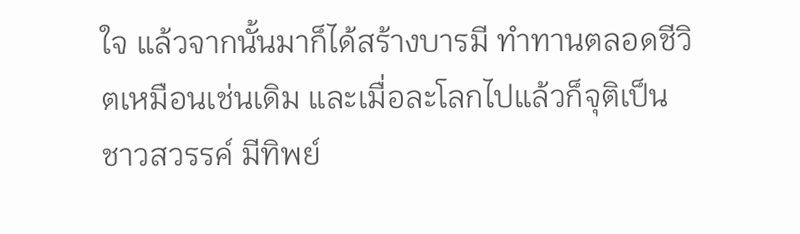ใจ แล้วจากนั้นมาก็ได้สร้างบารมี ทำทานตลอดชีวิตเหมือนเช่นเดิม และเมื่อละโลกไปแล้วก็จุติเป็นชาวสวรรค์ มีทิพย์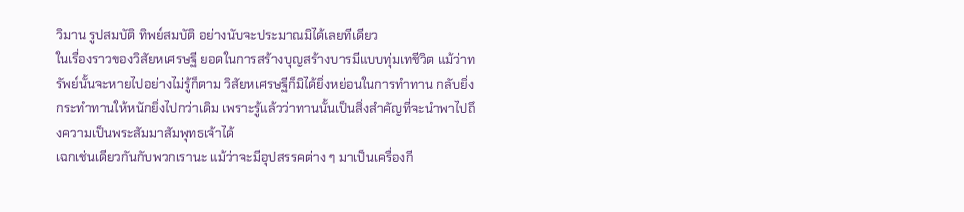วิมาน รูปสมบัติ ทิพย์สมบัติ อย่างนับจะประมาณมิได้เลยทีเดียว
ในเรื่องราวของวิสัยหเศรษฐี ยอดในการสร้างบุญสร้างบารมีแบบทุ่มเทชีวิต แม้ว่าทรัพย์นั้นจะหายไปอย่างไม่รู้ก็ตาม วิสัยหเศรษฐีก็มิได้ยิ่งหย่อนในการทำทาน กลับยิ่งกระทำทานให้หนักยิ่งไปกว่าเดิม เพราะรู้แล้วว่าทานนั้นเป็นสิ่งสำคัญที่จะนำพาไปถึงความเป็นพระสัมมาสัมพุทธเจ้าได้
เฉกเช่นเดียวกันกับพวกเรานะ แม้ว่าจะมีอุปสรรคต่าง ๆ มาเป็นเครื่องกี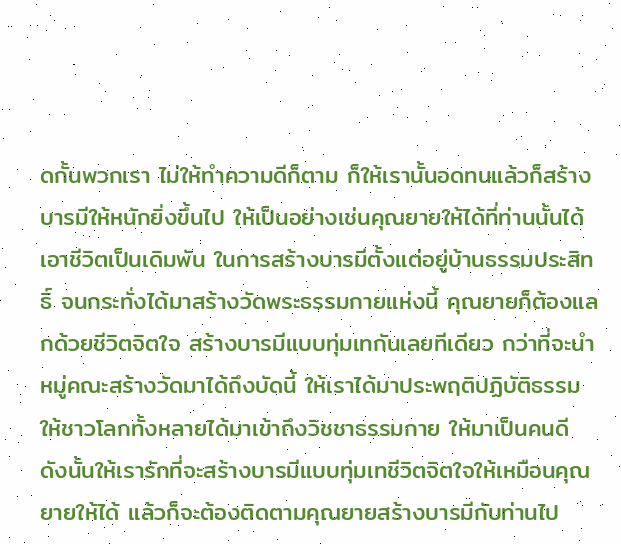ดกั้นพวกเรา ไม่ให้ทำความดีก็ตาม ก็ให้เรานั้นอดทนแล้วก็สร้างบารมีให้หนักยิ่งขึ้นไป ให้เป็นอย่างเช่นคุณยายให้ได้ที่ท่านนั้นได้เอาชีวิตเป็นเดิมพัน ในการสร้างบารมีตั้งแต่อยู่บ้านธรรมประสิทธิ์ จนกระทั่งได้มาสร้างวัดพระธรรมกายแห่งนี้ คุณยายก็ต้องแลกด้วยชีวิตจิตใจ สร้างบารมีแบบทุ่มเทกันเลยทีเดียว กว่าที่จะนำหมู่คณะสร้างวัดมาได้ถึงบัดนี้ ให้เราได้มาประพฤติปฏิบัติธรรม ให้ชาวโลกทั้งหลายได้มาเข้าถึงวิชชาธรรมกาย ให้มาเป็นคนดี
ดังนั้นให้เรารักที่จะสร้างบารมีแบบทุ่มเทชีวิตจิตใจให้เหมือนคุณยายให้ได้ แล้วก็จะต้องติดตามคุณยายสร้างบารมีกับท่านไป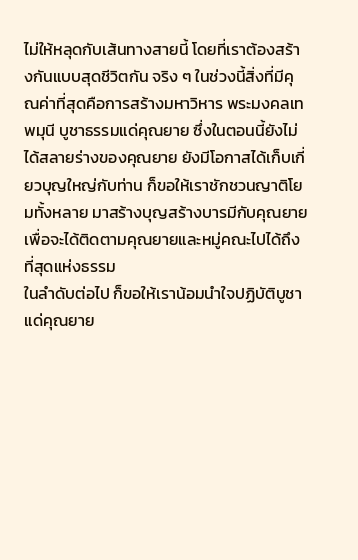ไม่ให้หลุดกับเส้นทางสายนี้ โดยที่เราต้องสร้างกันแบบสุดชีวิตกัน จริง ๆ ในช่วงนี้สิ่งที่มีคุณค่าที่สุดคือการสร้างมหาวิหาร พระมงคลเทพมุนี บูชาธรรมแด่คุณยาย ซึ่งในตอนนี้ยังไม่ได้สลายร่างของคุณยาย ยังมีโอกาสได้เก็บเกี่ยวบุญใหญ่กับท่าน ก็ขอให้เราชักชวนญาติโยมทั้งหลาย มาสร้างบุญสร้างบารมีกับคุณยาย เพื่อจะได้ติดตามคุณยายและหมู่คณะไปได้ถึงที่สุดแห่งธรรม
ในลำดับต่อไป ก็ขอให้เราน้อมนำใจปฏิบัติบูชาแด่คุณยาย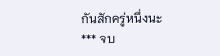กันสักครู่หนึ่งนะ
*** จบ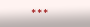***